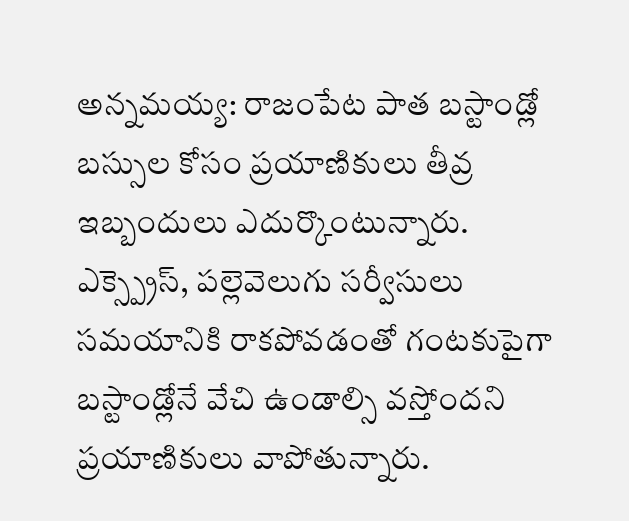అన్నమయ్య: రాజంపేట పాత బస్టాండ్లో బస్సుల కోసం ప్రయాణికులు తీవ్ర ఇబ్బందులు ఎదుర్కొంటున్నారు. ఎక్స్ప్రెస్, పల్లెవెలుగు సర్వీసులు సమయానికి రాకపోవడంతో గంటకుపైగా బస్టాండ్లోనే వేచి ఉండాల్సి వస్తోందని ప్రయాణికులు వాపోతున్నారు.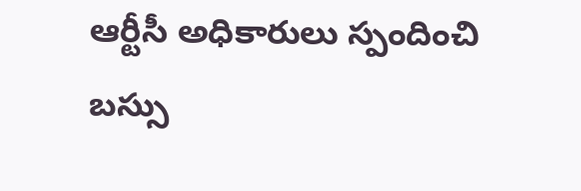ఆర్టీసీ అధికారులు స్పందించి బస్సు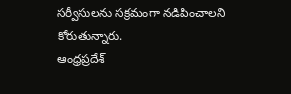సర్వీసులను సక్రమంగా నడిపించాలని కోరుతున్నారు.
ఆంధ్రప్రదేశ్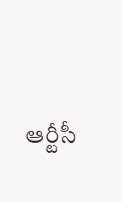ఆర్టీసీ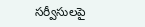సర్వీసులపై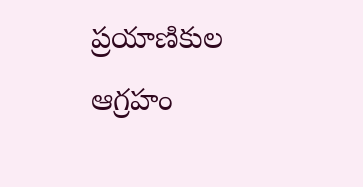ప్రయాణికుల ఆగ్రహం